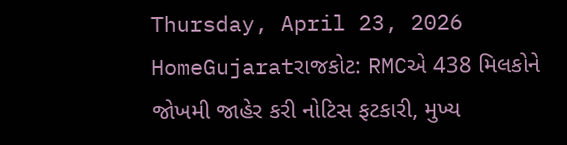Thursday, April 23, 2026
HomeGujaratરાજકોટ: RMCએ 438 મિલકોને જોખમી જાહેર કરી નોટિસ ફટકારી, મુખ્ય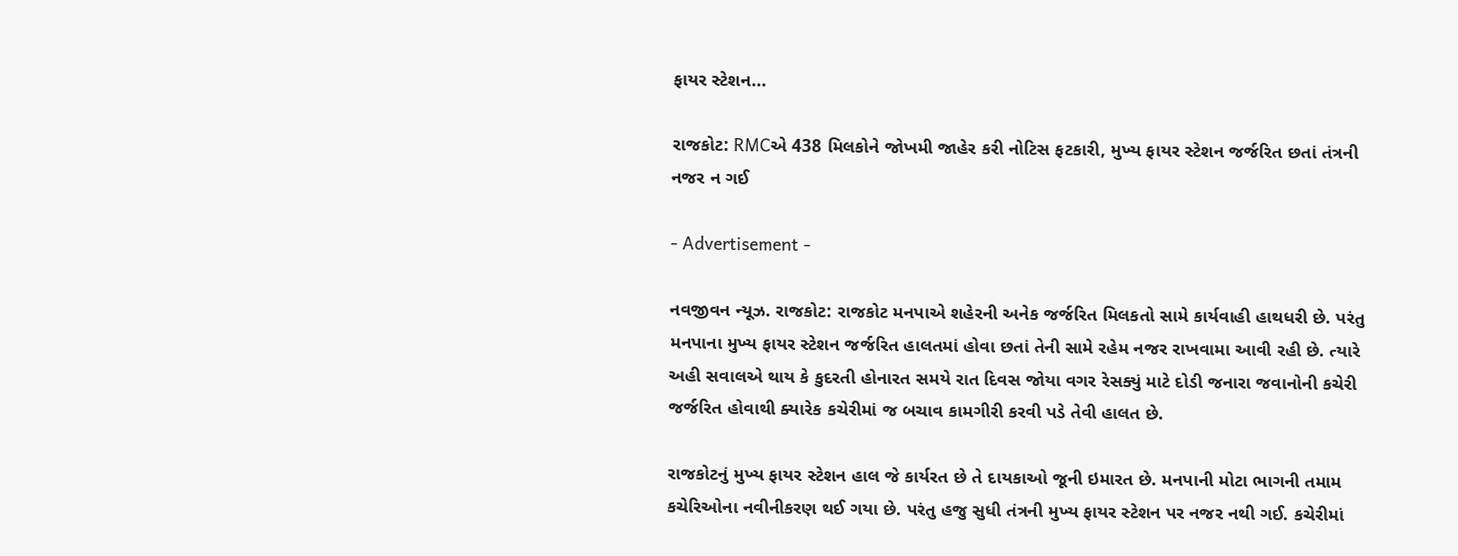ફાયર સ્ટેશન...

રાજકોટ: RMCએ 438 મિલકોને જોખમી જાહેર કરી નોટિસ ફટકારી, મુખ્ય ફાયર સ્ટેશન જર્જરિત છતાં તંત્રની નજર ન ગઈ

- Advertisement -

નવજીવન ન્યૂઝ. રાજકોટ: રાજકોટ મનપાએ શહેરની અનેક જર્જરિત મિલકતો સામે કાર્યવાહી હાથધરી છે. પરંતુ મનપાના મુખ્ય ફાયર સ્ટેશન જર્જરિત હાલતમાં હોવા છતાં તેની સામે રહેમ નજર રાખવામા આવી રહી છે. ત્યારે અહી સવાલએ થાય કે કુદરતી હોનારત સમયે રાત દિવસ જોયા વગર રેસક્યું માટે દોડી જનારા જવાનોની કચેરી જર્જરિત હોવાથી ક્યારેક કચેરીમાં જ બચાવ કામગીરી કરવી પડે તેવી હાલત છે.

રાજકોટનું મુખ્ય ફાયર સ્ટેશન હાલ જે કાર્યરત છે તે દાયકાઓ જૂની ઇમારત છે. મનપાની મોટા ભાગની તમામ કચેરિઓના નવીનીકરણ થઈ ગયા છે. પરંતુ હજુ સુધી તંત્રની મુખ્ય ફાયર સ્ટેશન પર નજર નથી ગઈ. કચેરીમાં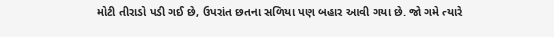મોટી તીરાડો પડી ગઈ છે, ઉપરાંત છતના સળિયા પણ બહાર આવી ગયા છે. જો ગમે ત્યારે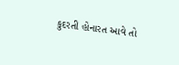કુદરતી હોનારત આવે તો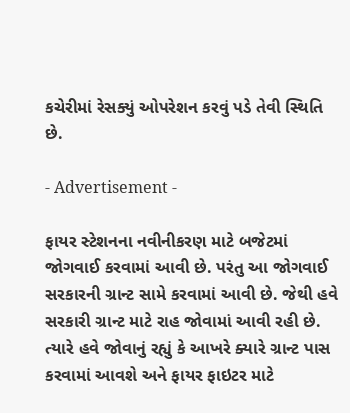કચેરીમાં રેસક્યું ઓપરેશન કરવું પડે તેવી સ્થિતિ છે.

- Advertisement -

ફાયર સ્ટેશનના નવીનીકરણ માટે બજેટમાં જોગવાઈ કરવામાં આવી છે. પરંતુ આ જોગવાઈ સરકારની ગ્રાન્ટ સામે કરવામાં આવી છે. જેથી હવે સરકારી ગ્રાન્ટ માટે રાહ જોવામાં આવી રહી છે. ત્યારે હવે જોવાનું રહ્યું કે આખરે ક્યારે ગ્રાન્ટ પાસ કરવામાં આવશે અને ફાયર ફાઇટર માટે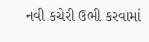નવી કચેરી ઉભી કરવામાં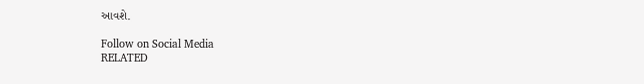આવશે.

Follow on Social Media
RELATED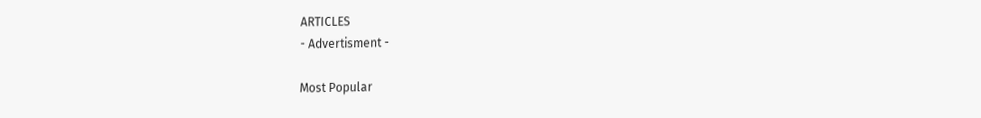ARTICLES
- Advertisment -

Most Popular